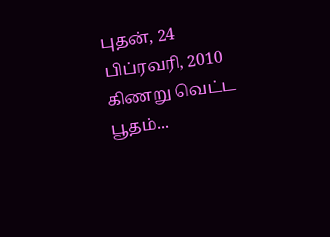புதன், 24 பிப்ரவரி, 2010
கிணறு வெட்ட பூதம்...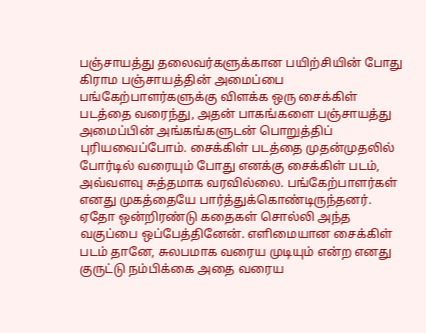பஞ்சாயத்து தலைவர்களுக்கான பயிற்சியின் போது கிராம பஞ்சாயத்தின் அமைப்பை பங்கேற்பாளர்களுக்கு விளக்க ஒரு சைக்கிள் படத்தை வரைந்து, அதன் பாகங்களை பஞ்சாயத்து அமைப்பின் அங்கங்களுடன் பொறுத்திப் புரியவைப்போம். சைக்கிள் படத்தை முதன்முதலில் போர்டில் வரையும் போது எனக்கு சைக்கிள் படம், அவ்வளவு சுத்தமாக வரவில்லை. பங்கேற்பாளர்கள் எனது முகத்தையே பார்த்துக்கொண்டிருந்தனர். ஏதோ ஒன்றிரண்டு கதைகள் சொல்லி அந்த வகுப்பை ஒப்பேத்தினேன். எளிமையான சைக்கிள் படம் தானே, சுலபமாக வரைய முடியும் என்ற எனது குருட்டு நம்பிக்கை அதை வரைய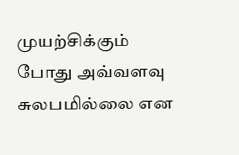முயற்சிக்கும் போது அவ்வளவு சுலபமில்லை என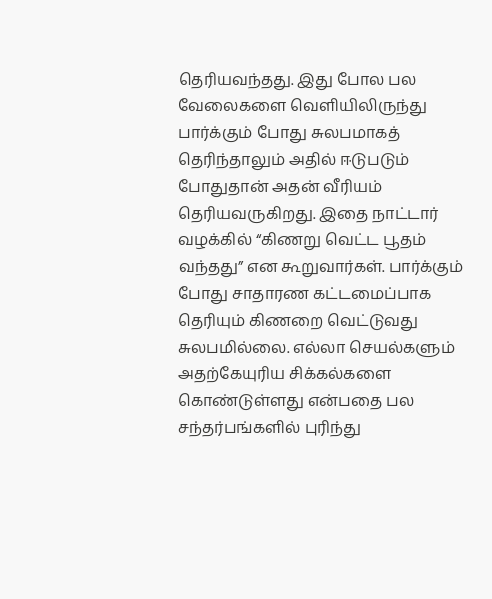தெரியவந்தது. இது போல பல வேலைகளை வெளியிலிருந்து பார்க்கும் போது சுலபமாகத் தெரிந்தாலும் அதில் ஈடுபடும் போதுதான் அதன் வீரியம் தெரியவருகிறது. இதை நாட்டார் வழக்கில் “கிணறு வெட்ட பூதம் வந்தது” என கூறுவார்கள். பார்க்கும் போது சாதாரண கட்டமைப்பாக தெரியும் கிணறை வெட்டுவது சுலபமில்லை. எல்லா செயல்களும் அதற்கேயுரிய சிக்கல்களை கொண்டுள்ளது என்பதை பல சந்தர்பங்களில் புரிந்து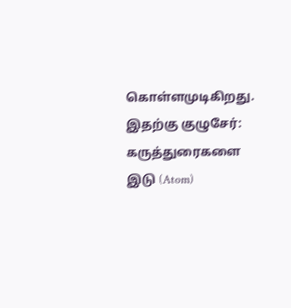கொள்ளமுடிகிறது.
இதற்கு குழுசேர்:
கருத்துரைகளை இடு (Atom)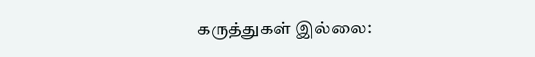கருத்துகள் இல்லை: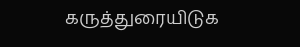கருத்துரையிடுக